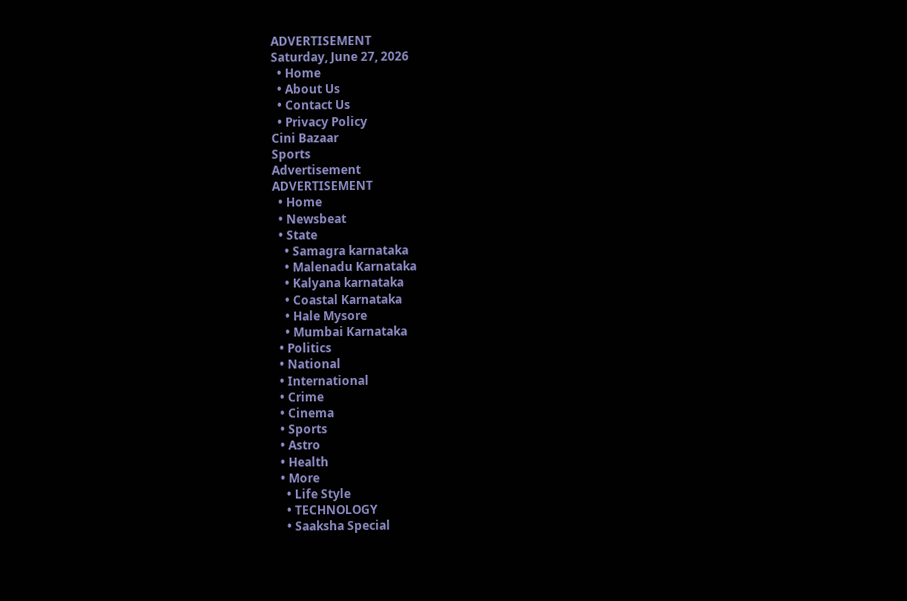ADVERTISEMENT
Saturday, June 27, 2026
  • Home
  • About Us
  • Contact Us
  • Privacy Policy
Cini Bazaar
Sports
Advertisement
ADVERTISEMENT
  • Home
  • Newsbeat
  • State
    • Samagra karnataka
    • Malenadu Karnataka
    • Kalyana karnataka
    • Coastal Karnataka
    • Hale Mysore
    • Mumbai Karnataka
  • Politics
  • National
  • International
  • Crime
  • Cinema
  • Sports
  • Astro
  • Health
  • More
    • Life Style
    • TECHNOLOGY
    • Saaksha Special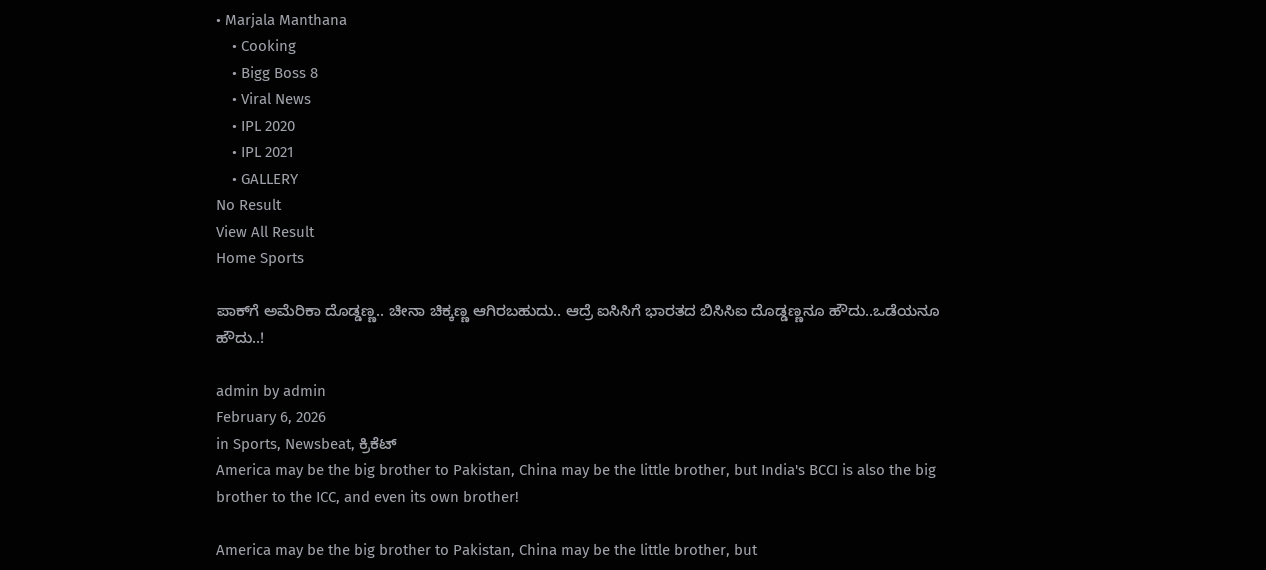• Marjala Manthana
    • Cooking
    • Bigg Boss 8
    • Viral News
    • IPL 2020
    • IPL 2021
    • GALLERY
No Result
View All Result
Home Sports

ಪಾಕ್‍ಗೆ ಅಮೆರಿಕಾ ದೊಡ್ಡಣ್ಣ.. ಚೀನಾ ಚಿಕ್ಕಣ್ಣ ಆಗಿರಬಹುದು.. ಆದ್ರೆ ಐಸಿಸಿಗೆ ಭಾರತದ ಬಿಸಿಸಿಐ ದೊಡ್ಡಣ್ಣನೂ ಹೌದು..ಒಡೆಯನೂ ಹೌದು..!

admin by admin
February 6, 2026
in Sports, Newsbeat, ಕ್ರಿಕೆಟ್
America may be the big brother to Pakistan, China may be the little brother, but India's BCCI is also the big brother to the ICC, and even its own brother!

America may be the big brother to Pakistan, China may be the little brother, but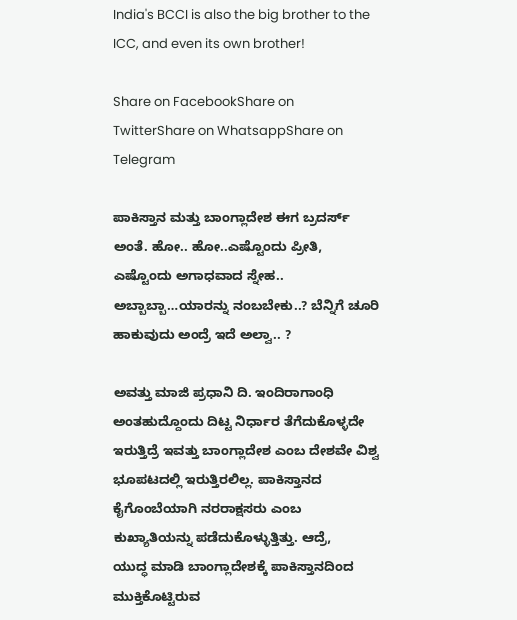India's BCCI is also the big brother to the ICC, and even its own brother!

Share on FacebookShare on TwitterShare on WhatsappShare on Telegram

ಪಾಕಿಸ್ತಾನ ಮತ್ತು ಬಾಂಗ್ಲಾದೇಶ ಈಗ ಬ್ರದರ್ಸ್ ಅಂತೆ. ಹೋ.. ಹೋ..ಎಷ್ಟೊಂದು ಪ್ರೀತಿ, ಎಷ್ಟೊಂದು ಅಗಾಧವಾದ ಸ್ನೇಹ.. ಅಬ್ಬಾಬ್ಬಾ…ಯಾರನ್ನು ನಂಬಬೇಕು..? ಬೆನ್ನಿಗೆ ಚೂರಿ ಹಾಕುವುದು ಅಂದ್ರೆ ಇದೆ ಅಲ್ವಾ.. ?

ಅವತ್ತು ಮಾಜಿ ಪ್ರಧಾನಿ ದಿ. ಇಂದಿರಾಗಾಂಧಿ ಅಂತಹುದ್ದೊಂದು ದಿಟ್ಟ ನಿರ್ಧಾರ ತೆಗೆದುಕೊಳ್ಳದೇ ಇರುತ್ತಿದ್ರೆ ಇವತ್ತು ಬಾಂಗ್ಲಾದೇಶ ಎಂಬ ದೇಶವೇ ವಿಶ್ವ ಭೂಪಟದಲ್ಲಿ ಇರುತ್ತಿರಲಿಲ್ಲ. ಪಾಕಿಸ್ತಾನದ ಕೈಗೊಂಬೆಯಾಗಿ ನರರಾಕ್ಷಸರು ಎಂಬ ಕುಖ್ಯಾತಿಯನ್ನು ಪಡೆದುಕೊಳ್ಳುತ್ತಿತ್ತು. ಆದ್ರೆ,
ಯುದ್ಧ ಮಾಡಿ ಬಾಂಗ್ಲಾದೇಶಕ್ಕೆ ಪಾಕಿಸ್ತಾನದಿಂದ ಮುಕ್ತಿಕೊಟ್ಟಿರುವ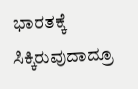ಭಾರತಕ್ಕೆ ಸಿಕ್ಕಿರುವುದಾದ್ರೂ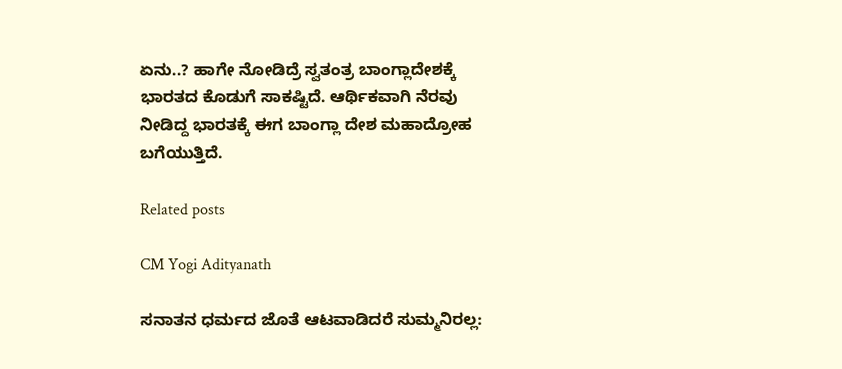ಏನು..? ಹಾಗೇ ನೋಡಿದ್ರೆ ಸ್ವತಂತ್ರ ಬಾಂಗ್ಲಾದೇಶಕ್ಕೆ ಭಾರತದ ಕೊಡುಗೆ ಸಾಕಷ್ಟಿದೆ. ಆರ್ಥಿಕವಾಗಿ ನೆರವು ನೀಡಿದ್ದ ಭಾರತಕ್ಕೆ ಈಗ ಬಾಂಗ್ಲಾ ದೇಶ ಮಹಾದ್ರೋಹ ಬಗೆಯುತ್ತಿದೆ.

Related posts

CM Yogi Adityanath

ಸನಾತನ ಧರ್ಮದ ಜೊತೆ ಆಟವಾಡಿದರೆ ಸುಮ್ಮನಿರಲ್ಲ: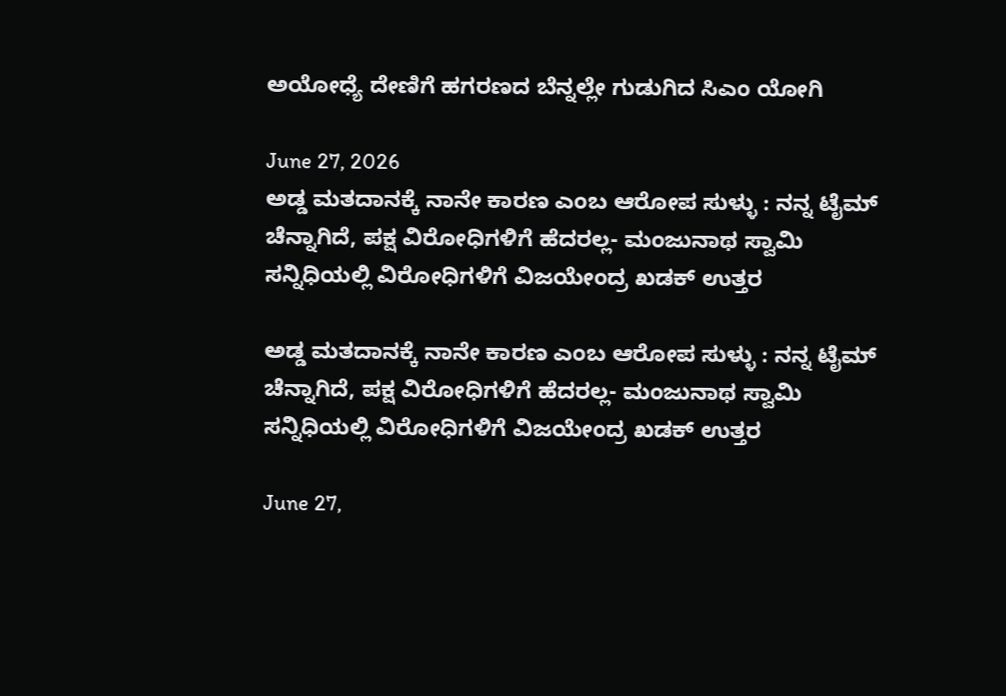ಅಯೋಧ್ಯೆ ದೇಣಿಗೆ ಹಗರಣದ ಬೆನ್ನಲ್ಲೇ ಗುಡುಗಿದ ಸಿಎಂ ಯೋಗಿ

June 27, 2026
ಅಡ್ಡ ಮತದಾನಕ್ಕೆ ನಾನೇ ಕಾರಣ ಎಂಬ ಆರೋಪ ಸುಳ್ಳು : ನನ್ನ ಟೈಮ್ ಚೆನ್ನಾಗಿದೆ, ಪಕ್ಷ ವಿರೋಧಿಗಳಿಗೆ ಹೆದರಲ್ಲ- ಮಂಜುನಾಥ ಸ್ವಾಮಿ ಸನ್ನಿಧಿಯಲ್ಲಿ ವಿರೋಧಿಗಳಿಗೆ ವಿಜಯೇಂದ್ರ ಖಡಕ್ ಉತ್ತರ

ಅಡ್ಡ ಮತದಾನಕ್ಕೆ ನಾನೇ ಕಾರಣ ಎಂಬ ಆರೋಪ ಸುಳ್ಳು : ನನ್ನ ಟೈಮ್ ಚೆನ್ನಾಗಿದೆ, ಪಕ್ಷ ವಿರೋಧಿಗಳಿಗೆ ಹೆದರಲ್ಲ- ಮಂಜುನಾಥ ಸ್ವಾಮಿ ಸನ್ನಿಧಿಯಲ್ಲಿ ವಿರೋಧಿಗಳಿಗೆ ವಿಜಯೇಂದ್ರ ಖಡಕ್ ಉತ್ತರ

June 27,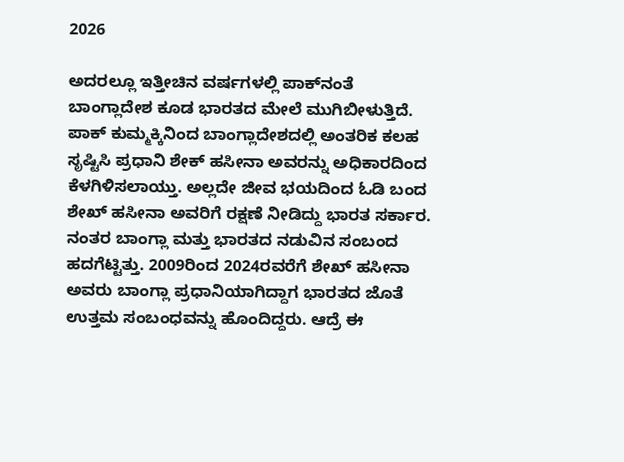2026

ಅದರಲ್ಲೂ ಇತ್ತೀಚಿನ ವರ್ಷಗಳಲ್ಲಿ ಪಾಕ್‍ನಂತೆ ಬಾಂಗ್ಲಾದೇಶ ಕೂಡ ಭಾರತದ ಮೇಲೆ ಮುಗಿಬೀಳುತ್ತಿದೆ. ಪಾಕ್ ಕುಮ್ಮಕ್ಕಿನಿಂದ ಬಾಂಗ್ಲಾದೇಶದಲ್ಲಿ ಅಂತರಿಕ ಕಲಹ ಸೃಷ್ಟಿಸಿ ಪ್ರಧಾನಿ ಶೇಕ್ ಹಸೀನಾ ಅವರನ್ನು ಅಧಿಕಾರದಿಂದ ಕೆಳಗಿಳಿಸಲಾಯ್ತು. ಅಲ್ಲದೇ ಜೀವ ಭಯದಿಂದ ಓಡಿ ಬಂದ ಶೇಖ್ ಹಸೀನಾ ಅವರಿಗೆ ರಕ್ಷಣೆ ನೀಡಿದ್ದು ಭಾರತ ಸರ್ಕಾರ. ನಂತರ ಬಾಂಗ್ಲಾ ಮತ್ತು ಭಾರತದ ನಡುವಿನ ಸಂಬಂದ ಹದಗೆಟ್ಟಿತ್ತು. 2009ರಿಂದ 2024ರವರೆಗೆ ಶೇಖ್ ಹಸೀನಾ ಅವರು ಬಾಂಗ್ಲಾ ಪ್ರಧಾನಿಯಾಗಿದ್ದಾಗ ಭಾರತದ ಜೊತೆ ಉತ್ತಮ ಸಂಬಂಧವನ್ನು ಹೊಂದಿದ್ದರು. ಆದ್ರೆ ಈ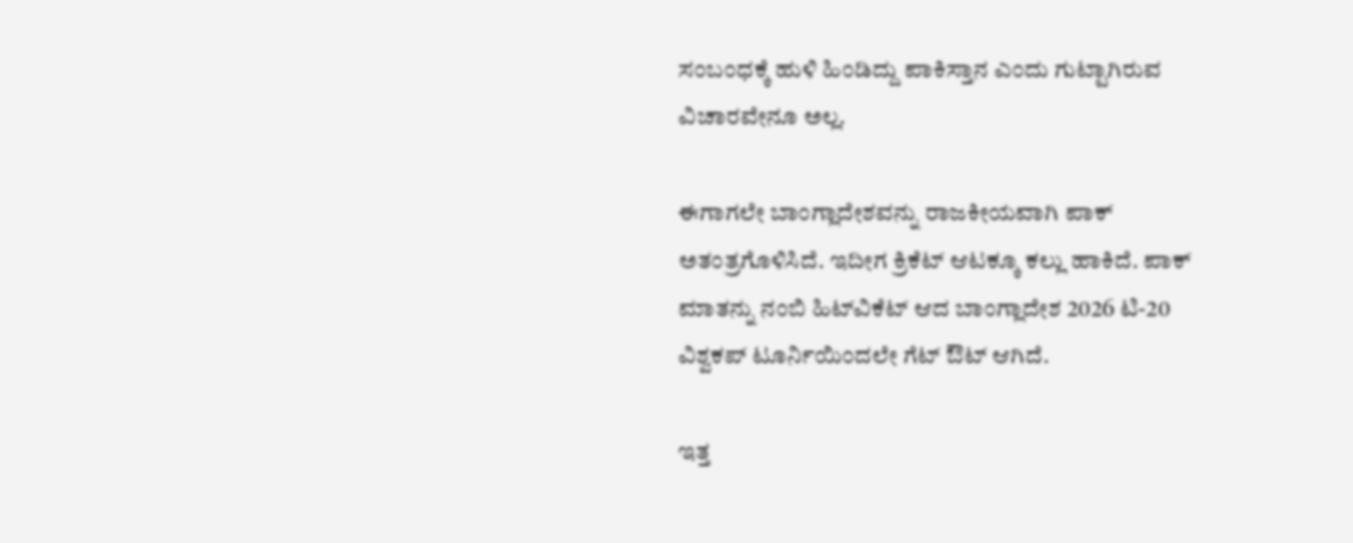ಸಂಬಂಧಕ್ಕೆ ಹುಳಿ ಹಿಂಡಿದ್ದು ಪಾಕಿಸ್ತಾನ ಎಂದು ಗುಟ್ಟಾಗಿರುವ ವಿಚಾರವೇನೂ ಅಲ್ಲ.

ಈಗಾಗಲೇ ಬಾಂಗ್ಲಾದೇಶವನ್ನು ರಾಜಕೀಯವಾಗಿ ಪಾಕ್ ಅತಂತ್ರಗೊಳಿಸಿದೆ. ಇದೀಗ ಕ್ರಿಕೆಟ್ ಆಟಕ್ಕೂ ಕಲ್ಲು ಹಾಕಿದೆ. ಪಾಕ್ ಮಾತನ್ನು ನಂಬಿ ಹಿಟ್‍ವಿಕೆಟ್ ಆದ ಬಾಂಗ್ಲಾದೇಶ 2026 ಟಿ-20 ವಿಶ್ವಕಪ್ ಟೂರ್ನಿಯಿಂದಲೇ ಗೆಟ್ ಔಟ್ ಆಗಿದೆ.

ಇತ್ತ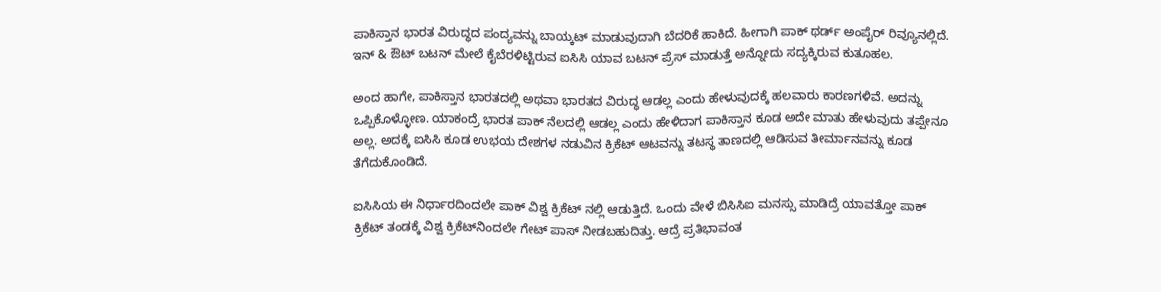ಪಾಕಿಸ್ತಾನ ಭಾರತ ವಿರುದ್ಧದ ಪಂದ್ಯವನ್ನು ಬಾಯ್ಕಟ್ ಮಾಡುವುದಾಗಿ ಬೆದರಿಕೆ ಹಾಕಿದೆ. ಹೀಗಾಗಿ ಪಾಕ್ ಥರ್ಡ್ ಅಂಪೈರ್ ರಿವ್ಯೂನಲ್ಲಿದೆ. ಇನ್ & ಔಟ್ ಬಟನ್ ಮೇಲೆ ಕೈಬೆರಳಿಟ್ಟಿರುವ ಐಸಿಸಿ ಯಾವ ಬಟನ್ ಪ್ರೆಸ್ ಮಾಡುತ್ತೆ ಅನ್ನೋದು ಸದ್ಯಕ್ಕಿರುವ ಕುತೂಹಲ.

ಅಂದ ಹಾಗೇ, ಪಾಕಿಸ್ತಾನ ಭಾರತದಲ್ಲಿ ಅಥವಾ ಭಾರತದ ವಿರುದ್ಧ ಆಡಲ್ಲ ಎಂದು ಹೇಳುವುದಕ್ಕೆ ಹಲವಾರು ಕಾರಣಗಳಿವೆ. ಅದನ್ನು ಒಪ್ಪಿಕೊಳ್ಳೋಣ. ಯಾಕಂದ್ರೆ ಭಾರತ ಪಾಕ್ ನೆಲದಲ್ಲಿ ಆಡಲ್ಲ ಎಂದು ಹೇಳಿದಾಗ ಪಾಕಿಸ್ತಾನ ಕೂಡ ಅದೇ ಮಾತು ಹೇಳುವುದು ತಪ್ಪೇನೂ ಅಲ್ಲ. ಅದಕ್ಕೆ ಐಸಿಸಿ ಕೂಡ ಉಭಯ ದೇಶಗಳ ನಡುವಿನ ಕ್ರಿಕೆಟ್ ಆಟವನ್ನು ತಟಸ್ಥ ತಾಣದಲ್ಲಿ ಆಡಿಸುವ ತೀರ್ಮಾನವನ್ನು ಕೂಡ ತೆಗೆದುಕೊಂಡಿದೆ.

ಐಸಿಸಿಯ ಈ ನಿರ್ಧಾರದಿಂದಲೇ ಪಾಕ್ ವಿಶ್ವ ಕ್ರಿಕೆಟ್ ನಲ್ಲಿ ಆಡುತ್ತಿದೆ. ಒಂದು ವೇಳೆ ಬಿಸಿಸಿಐ ಮನಸ್ಸು ಮಾಡಿದ್ರೆ ಯಾವತ್ತೋ ಪಾಕ್ ಕ್ರಿಕೆಟ್ ತಂಡಕ್ಕೆ ವಿಶ್ವ ಕ್ರಿಕೆಟ್‍ನಿಂದಲೇ ಗೇಟ್ ಪಾಸ್ ನೀಡಬಹುದಿತ್ತು. ಆದ್ರೆ ಪ್ರತಿಭಾವಂತ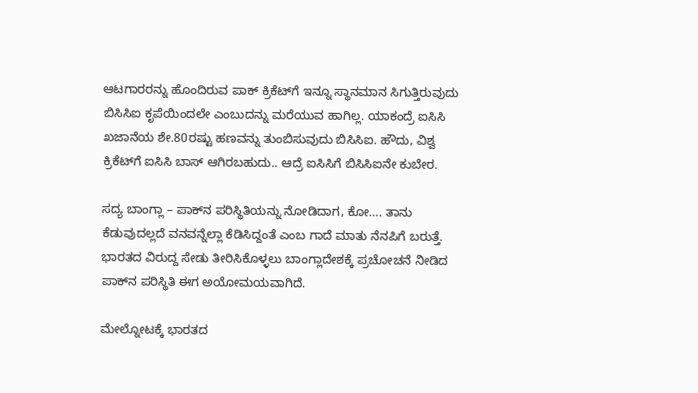ಆಟಗಾರರನ್ನು ಹೊಂದಿರುವ ಪಾಕ್ ಕ್ರಿಕೆಟ್‍ಗೆ ಇನ್ನೂ ಸ್ಥಾನಮಾನ ಸಿಗುತ್ತಿರುವುದು ಬಿಸಿಸಿಐ ಕೃಪೆಯಿಂದಲೇ ಎಂಬುದನ್ನು ಮರೆಯುವ ಹಾಗಿಲ್ಲ. ಯಾಕಂದ್ರೆ ಐಸಿಸಿ ಖಜಾನೆಯ ಶೇ.80ರಷ್ಟು ಹಣವನ್ನು ತುಂಬಿಸುವುದು ಬಿಸಿಸಿಐ. ಹೌದು, ವಿಶ್ವ ಕ್ರಿಕೆಟ್‍ಗೆ ಐಸಿಸಿ ಬಾಸ್ ಆಗಿರಬಹುದು.. ಆದ್ರೆ ಐಸಿಸಿಗೆ ಬಿಸಿಸಿಐನೇ ಕುಬೇರ.

ಸದ್ಯ ಬಾಂಗ್ಲಾ – ಪಾಕ್‍ನ ಪರಿಸ್ಥಿತಿಯನ್ನು ನೋಡಿದಾಗ, ಕೋ…. ತಾನು ಕೆಡುವುದಲ್ಲದೆ ವನವನ್ನೆಲ್ಲಾ ಕೆಡಿಸಿದ್ದಂತೆ ಎಂಬ ಗಾದೆ ಮಾತು ನೆನಪಿಗೆ ಬರುತ್ತೆ. ಭಾರತದ ವಿರುದ್ದ ಸೇಡು ತೀರಿಸಿಕೊಳ್ಳಲು ಬಾಂಗ್ಲಾದೇಶಕ್ಕೆ ಪ್ರಚೋಚನೆ ನೀಡಿದ ಪಾಕ್‍ನ ಪರಿಸ್ಥಿತಿ ಈಗ ಅಯೋಮಯವಾಗಿದೆ.

ಮೇಲ್ನೋಟಕ್ಕೆ ಭಾರತದ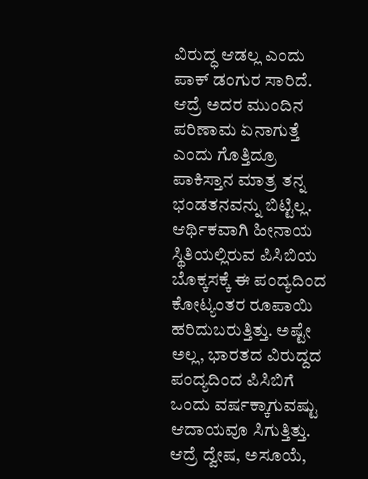ವಿರುದ್ಧ ಆಡಲ್ಲ ಎಂದು ಪಾಕ್ ಡಂಗುರ ಸಾರಿದೆ. ಆದ್ರೆ ಅದರ ಮುಂದಿನ ಪರಿಣಾಮ ಏನಾಗುತ್ತೆ ಎಂದು ಗೊತ್ತಿದ್ರೂ ಪಾಕಿಸ್ತಾನ ಮಾತ್ರ ತನ್ನ ಭಂಡತನವನ್ನು ಬಿಟ್ಟಿಲ್ಲ. ಆರ್ಥಿಕವಾಗಿ ಹೀನಾಯ ಸ್ಥಿತಿಯಲ್ಲಿರುವ ಪಿಸಿಬಿಯ ಬೊಕ್ಕಸಕ್ಕೆ ಈ ಪಂದ್ಯದಿಂದ ಕೋಟ್ಯಂತರ ರೂಪಾಯಿ ಹರಿದುಬರುತ್ತಿತ್ತು. ಅಷ್ಟೇ ಅಲ್ಲ, ಭಾರತದ ವಿರುದ್ದದ ಪಂದ್ಯದಿಂದ ಪಿಸಿಬಿಗೆ ಒಂದು ವರ್ಷಕ್ಕಾಗುವಷ್ಟು ಆದಾಯವೂ ಸಿಗುತ್ತಿತ್ತು. ಆದ್ರೆ ದ್ವೇಷ, ಅಸೂಯೆ,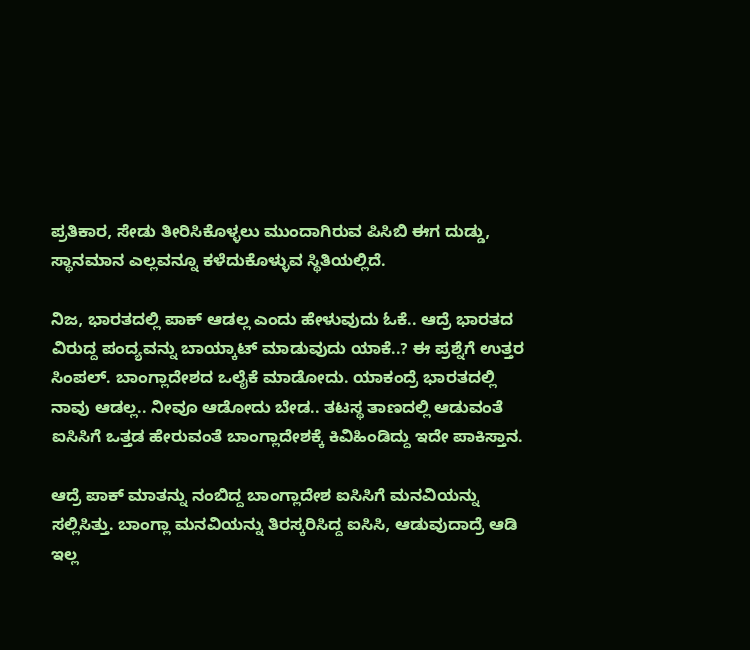ಪ್ರತಿಕಾರ, ಸೇಡು ತೀರಿಸಿಕೊಳ್ಳಲು ಮುಂದಾಗಿರುವ ಪಿಸಿಬಿ ಈಗ ದುಡ್ಡು, ಸ್ಥಾನಮಾನ ಎಲ್ಲವನ್ನೂ ಕಳೆದುಕೊಳ್ಳುವ ಸ್ಥಿತಿಯಲ್ಲಿದೆ.

ನಿಜ, ಭಾರತದಲ್ಲಿ ಪಾಕ್ ಆಡಲ್ಲ ಎಂದು ಹೇಳುವುದು ಓಕೆ.. ಆದ್ರೆ ಭಾರತದ ವಿರುದ್ದ ಪಂದ್ಯವನ್ನು ಬಾಯ್ಕಾಟ್ ಮಾಡುವುದು ಯಾಕೆ..? ಈ ಪ್ರಶ್ನೆಗೆ ಉತ್ತರ ಸಿಂಪಲ್. ಬಾಂಗ್ಲಾದೇಶದ ಒಲೈಕೆ ಮಾಡೋದು. ಯಾಕಂದ್ರೆ ಭಾರತದಲ್ಲಿ ನಾವು ಆಡಲ್ಲ.. ನೀವೂ ಆಡೋದು ಬೇಡ.. ತಟಸ್ಥ ತಾಣದಲ್ಲಿ ಆಡುವಂತೆ ಐಸಿಸಿಗೆ ಒತ್ತಡ ಹೇರುವಂತೆ ಬಾಂಗ್ಲಾದೇಶಕ್ಕೆ ಕಿವಿಹಿಂಡಿದ್ದು ಇದೇ ಪಾಕಿಸ್ತಾನ.

ಆದ್ರೆ ಪಾಕ್ ಮಾತನ್ನು ನಂಬಿದ್ದ ಬಾಂಗ್ಲಾದೇಶ ಐಸಿಸಿಗೆ ಮನವಿಯನ್ನು ಸಲ್ಲಿಸಿತ್ತು. ಬಾಂಗ್ಲಾ ಮನವಿಯನ್ನು ತಿರಸ್ಕರಿಸಿದ್ದ ಐಸಿಸಿ, ಆಡುವುದಾದ್ರೆ ಆಡಿ ಇಲ್ಲ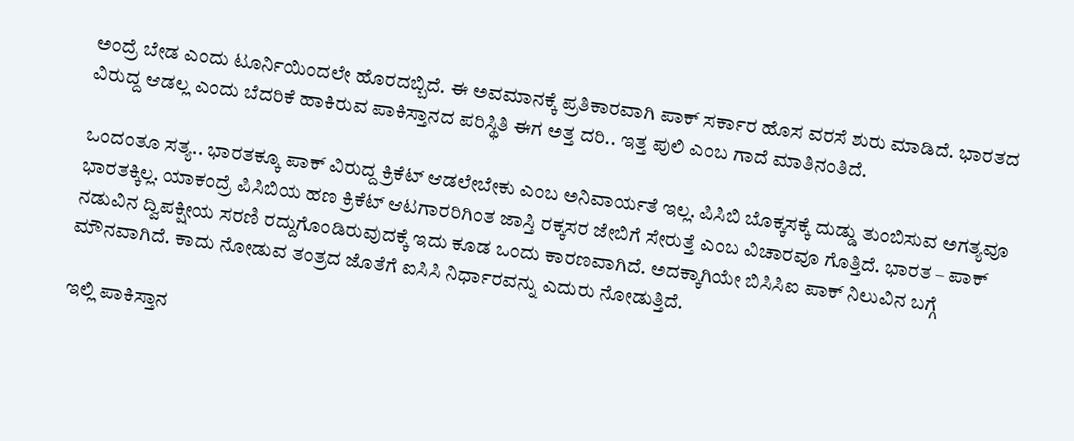ಅಂದ್ರೆ ಬೇಡ ಎಂದು ಟೂರ್ನಿಯಿಂದಲೇ ಹೊರದಬ್ಬಿದೆ. ಈ ಅವಮಾನಕ್ಕೆ ಪ್ರತಿಕಾರವಾಗಿ ಪಾಕ್ ಸರ್ಕಾರ ಹೊಸ ವರಸೆ ಶುರು ಮಾಡಿದೆ. ಭಾರತದ ವಿರುದ್ದ ಆಡಲ್ಲ ಎಂದು ಬೆದರಿಕೆ ಹಾಕಿರುವ ಪಾಕಿಸ್ತಾನದ ಪರಿಸ್ಥಿತಿ ಈಗ ಅತ್ತ ದರಿ.. ಇತ್ತ ಪುಲಿ ಎಂಬ ಗಾದೆ ಮಾತಿನಂತಿದೆ.

ಒಂದಂತೂ ಸತ್ಯ.. ಭಾರತಕ್ಕೂ ಪಾಕ್ ವಿರುದ್ದ ಕ್ರಿಕೆಟ್ ಆಡಲೇಬೇಕು ಎಂಬ ಅನಿವಾರ್ಯತೆ ಇಲ್ಲ. ಪಿಸಿಬಿ ಬೊಕ್ಕಸಕ್ಕೆ ದುಡ್ಡು ತುಂಬಿಸುವ ಅಗತ್ಯವೂ ಭಾರತಕ್ಕಿಲ್ಲ. ಯಾಕಂದ್ರೆ ಪಿಸಿಬಿಯ ಹಣ ಕ್ರಿಕೆಟ್ ಆಟಗಾರರಿಗಿಂತ ಜಾಸ್ತಿ ರಕ್ಕಸರ ಜೇಬಿಗೆ ಸೇರುತ್ತೆ ಎಂಬ ವಿಚಾರವೂ ಗೊತ್ತಿದೆ. ಭಾರತ – ಪಾಕ್ ನಡುವಿನ ದ್ವಿಪಕ್ಷೀಯ ಸರಣಿ ರದ್ದುಗೊಂಡಿರುವುದಕ್ಕೆ ಇದು ಕೂಡ ಒಂದು ಕಾರಣವಾಗಿದೆ. ಅದಕ್ಕಾಗಿಯೇ ಬಿಸಿಸಿಐ ಪಾಕ್ ನಿಲುವಿನ ಬಗ್ಗೆ ಮೌನವಾಗಿದೆ. ಕಾದು ನೋಡುವ ತಂತ್ರದ ಜೊತೆಗೆ ಐಸಿಸಿ ನಿರ್ಧಾರವನ್ನು ಎದುರು ನೋಡುತ್ತಿದೆ.

ಇಲ್ಲಿ ಪಾಕಿಸ್ತಾನ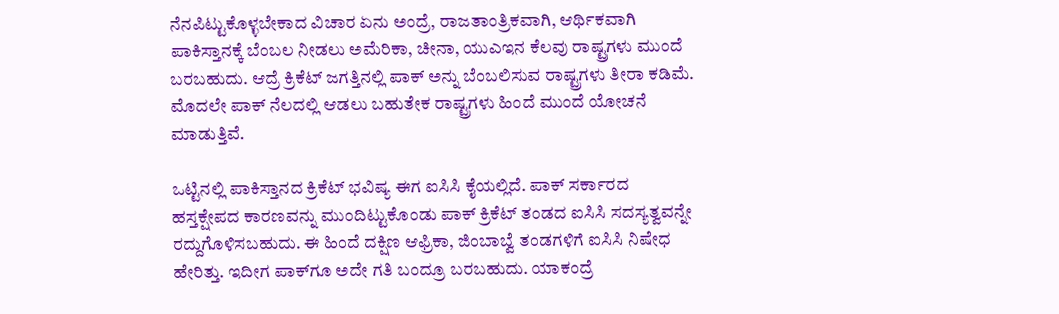ನೆನಪಿಟ್ಟುಕೊಳ್ಳಬೇಕಾದ ವಿಚಾರ ಏನು ಅಂದ್ರೆ, ರಾಜತಾಂತ್ರಿಕವಾಗಿ, ಆರ್ಥಿಕವಾಗಿ ಪಾಕಿಸ್ತಾನಕ್ಕೆ ಬೆಂಬಲ ನೀಡಲು ಅಮೆರಿಕಾ, ಚೀನಾ, ಯುಎಇನ ಕೆಲವು ರಾಷ್ಟ್ರಗಳು ಮುಂದೆ ಬರಬಹುದು. ಆದ್ರೆ ಕ್ರಿಕೆಟ್ ಜಗತ್ತಿನಲ್ಲಿ ಪಾಕ್ ಅನ್ನು ಬೆಂಬಲಿಸುವ ರಾಷ್ಟ್ರಗಳು ತೀರಾ ಕಡಿಮೆ. ಮೊದಲೇ ಪಾಕ್ ನೆಲದಲ್ಲಿ ಆಡಲು ಬಹುತೇಕ ರಾಷ್ಟ್ರಗಳು ಹಿಂದೆ ಮುಂದೆ ಯೋಚನೆ ಮಾಡುತ್ತಿವೆ.

ಒಟ್ಟಿನಲ್ಲಿ ಪಾಕಿಸ್ತಾನದ ಕ್ರಿಕೆಟ್ ಭವಿಷ್ಯ ಈಗ ಐಸಿಸಿ ಕೈಯಲ್ಲಿದೆ. ಪಾಕ್ ಸರ್ಕಾರದ ಹಸ್ತಕ್ಷೇಪದ ಕಾರಣವನ್ನು ಮುಂದಿಟ್ಟುಕೊಂಡು ಪಾಕ್ ಕ್ರಿಕೆಟ್ ತಂಡದ ಐಸಿಸಿ ಸದಸ್ಯತ್ವವನ್ನೇ ರದ್ದುಗೊಳಿಸಬಹುದು. ಈ ಹಿಂದೆ ದಕ್ಷಿಣ ಆಫ್ರಿಕಾ, ಜಿಂಬಾಬ್ವೆ ತಂಡಗಳಿಗೆ ಐಸಿಸಿ ನಿಷೇಧ ಹೇರಿತ್ತು. ಇದೀಗ ಪಾಕ್‍ಗೂ ಅದೇ ಗತಿ ಬಂದ್ರೂ ಬರಬಹುದು. ಯಾಕಂದ್ರೆ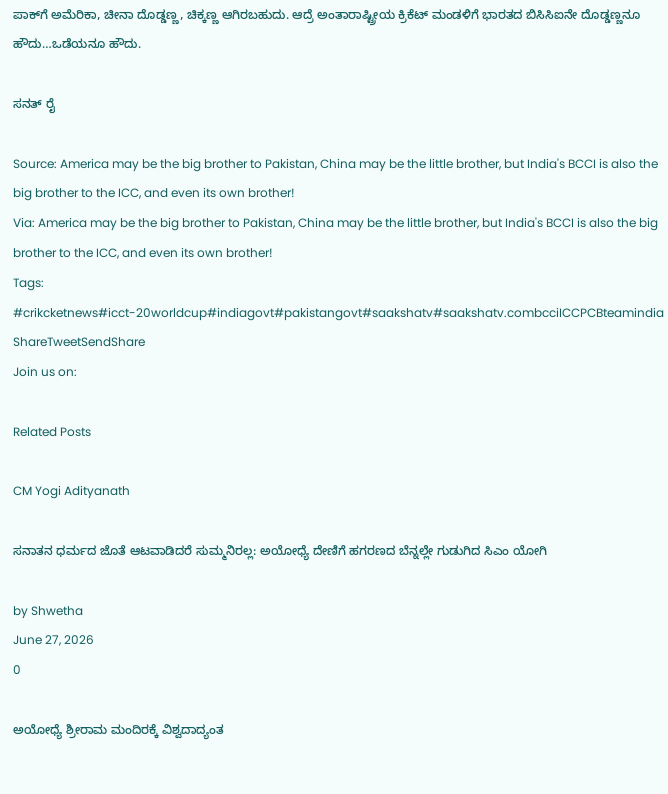ಪಾಕ್‍ಗೆ ಅಮೆರಿಕಾ, ಚೀನಾ ದೊಡ್ಡಣ್ಣ, ಚಿಕ್ಕಣ್ಣ ಆಗಿರಬಹುದು. ಆದ್ರೆ ಅಂತಾರಾಷ್ಟ್ರೀಯ ಕ್ರಿಕೆಟ್ ಮಂಡಳಿಗೆ ಭಾರತದ ಬಿಸಿಸಿಐನೇ ದೊಡ್ಡಣ್ಣನೂ ಹೌದು…ಒಡೆಯನೂ ಹೌದು.

ಸನತ್ ರೈ

Source: America may be the big brother to Pakistan, China may be the little brother, but India's BCCI is also the big brother to the ICC, and even its own brother!
Via: America may be the big brother to Pakistan, China may be the little brother, but India's BCCI is also the big brother to the ICC, and even its own brother!
Tags: #crikcketnews#icct-20worldcup#indiagovt#pakistangovt#saakshatv#saakshatv.combcciICCPCBteamindia
ShareTweetSendShare
Join us on:

Related Posts

CM Yogi Adityanath

ಸನಾತನ ಧರ್ಮದ ಜೊತೆ ಆಟವಾಡಿದರೆ ಸುಮ್ಮನಿರಲ್ಲ: ಅಯೋಧ್ಯೆ ದೇಣಿಗೆ ಹಗರಣದ ಬೆನ್ನಲ್ಲೇ ಗುಡುಗಿದ ಸಿಎಂ ಯೋಗಿ

by Shwetha
June 27, 2026
0

ಅಯೋಧ್ಯೆ ಶ್ರೀರಾಮ ಮಂದಿರಕ್ಕೆ ವಿಶ್ವದಾದ್ಯಂತ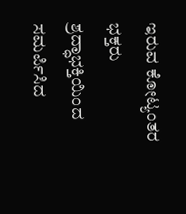ಇರುವ ಕೋಟ್ಯಂತರ ಭಕ್ತರು ಶ್ರದ್ಧಾಭಕ್ತಿಯಿಂದ ಸಮರ್ಪಿಸಿದ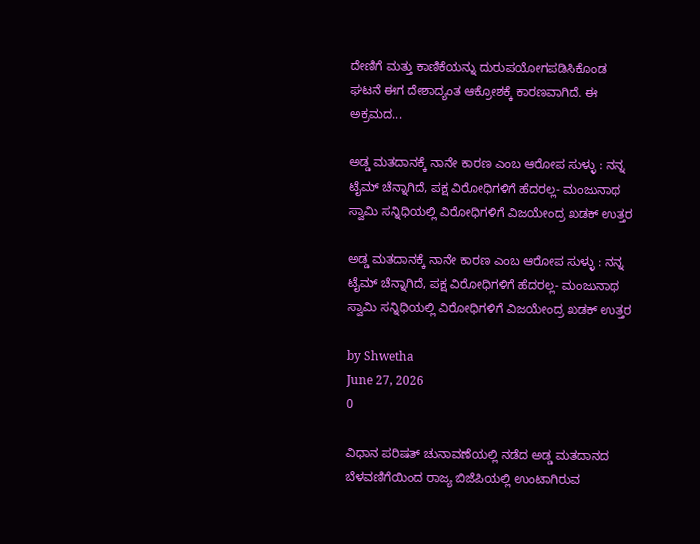ದೇಣಿಗೆ ಮತ್ತು ಕಾಣಿಕೆಯನ್ನು ದುರುಪಯೋಗಪಡಿಸಿಕೊಂಡ ಘಟನೆ ಈಗ ದೇಶಾದ್ಯಂತ ಆಕ್ರೋಶಕ್ಕೆ ಕಾರಣವಾಗಿದೆ. ಈ ಅಕ್ರಮದ...

ಅಡ್ಡ ಮತದಾನಕ್ಕೆ ನಾನೇ ಕಾರಣ ಎಂಬ ಆರೋಪ ಸುಳ್ಳು : ನನ್ನ ಟೈಮ್ ಚೆನ್ನಾಗಿದೆ, ಪಕ್ಷ ವಿರೋಧಿಗಳಿಗೆ ಹೆದರಲ್ಲ- ಮಂಜುನಾಥ ಸ್ವಾಮಿ ಸನ್ನಿಧಿಯಲ್ಲಿ ವಿರೋಧಿಗಳಿಗೆ ವಿಜಯೇಂದ್ರ ಖಡಕ್ ಉತ್ತರ

ಅಡ್ಡ ಮತದಾನಕ್ಕೆ ನಾನೇ ಕಾರಣ ಎಂಬ ಆರೋಪ ಸುಳ್ಳು : ನನ್ನ ಟೈಮ್ ಚೆನ್ನಾಗಿದೆ, ಪಕ್ಷ ವಿರೋಧಿಗಳಿಗೆ ಹೆದರಲ್ಲ- ಮಂಜುನಾಥ ಸ್ವಾಮಿ ಸನ್ನಿಧಿಯಲ್ಲಿ ವಿರೋಧಿಗಳಿಗೆ ವಿಜಯೇಂದ್ರ ಖಡಕ್ ಉತ್ತರ

by Shwetha
June 27, 2026
0

ವಿಧಾನ ಪರಿಷತ್ ಚುನಾವಣೆಯಲ್ಲಿ ನಡೆದ ಅಡ್ಡ ಮತದಾನದ ಬೆಳವಣಿಗೆಯಿಂದ ರಾಜ್ಯ ಬಿಜೆಪಿಯಲ್ಲಿ ಉಂಟಾಗಿರುವ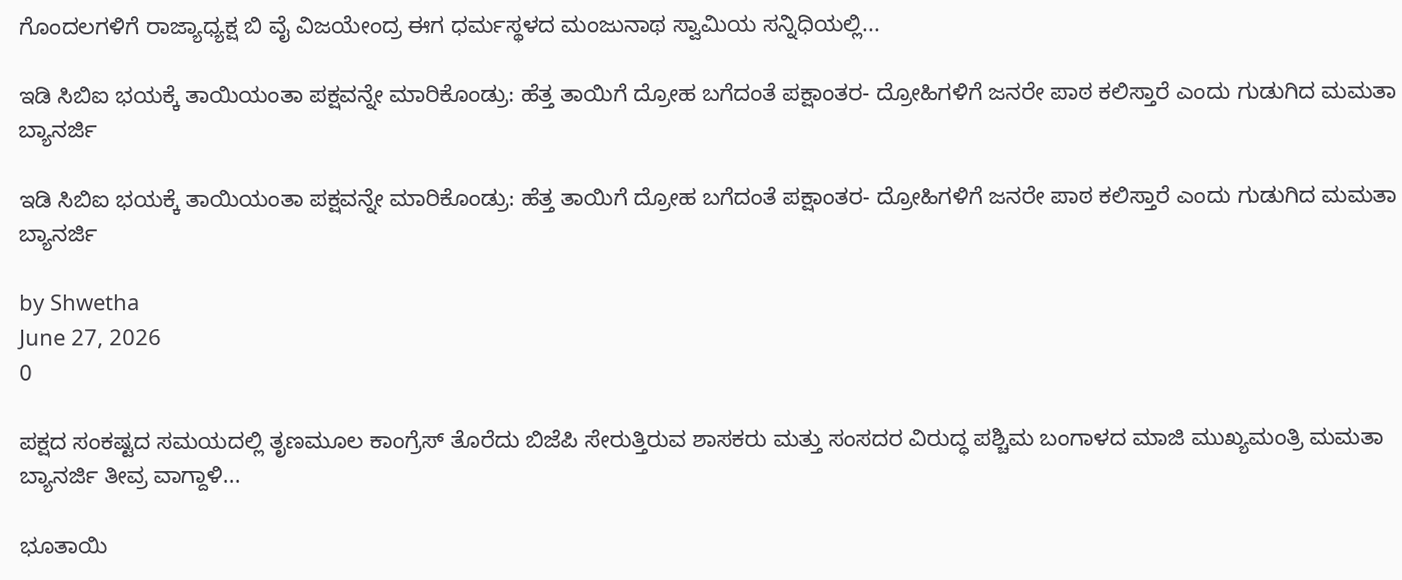ಗೊಂದಲಗಳಿಗೆ ರಾಜ್ಯಾಧ್ಯಕ್ಷ ಬಿ ವೈ ವಿಜಯೇಂದ್ರ ಈಗ ಧರ್ಮಸ್ಥಳದ ಮಂಜುನಾಥ ಸ್ವಾಮಿಯ ಸನ್ನಿಧಿಯಲ್ಲಿ...

ಇಡಿ ಸಿಬಿಐ ಭಯಕ್ಕೆ ತಾಯಿಯಂತಾ ಪಕ್ಷವನ್ನೇ ಮಾರಿಕೊಂಡ್ರು: ಹೆತ್ತ ತಾಯಿಗೆ ದ್ರೋಹ ಬಗೆದಂತೆ ಪಕ್ಷಾಂತರ- ದ್ರೋಹಿಗಳಿಗೆ ಜನರೇ ಪಾಠ ಕಲಿಸ್ತಾರೆ ಎಂದು ಗುಡುಗಿದ ಮಮತಾ ಬ್ಯಾನರ್ಜಿ

ಇಡಿ ಸಿಬಿಐ ಭಯಕ್ಕೆ ತಾಯಿಯಂತಾ ಪಕ್ಷವನ್ನೇ ಮಾರಿಕೊಂಡ್ರು: ಹೆತ್ತ ತಾಯಿಗೆ ದ್ರೋಹ ಬಗೆದಂತೆ ಪಕ್ಷಾಂತರ- ದ್ರೋಹಿಗಳಿಗೆ ಜನರೇ ಪಾಠ ಕಲಿಸ್ತಾರೆ ಎಂದು ಗುಡುಗಿದ ಮಮತಾ ಬ್ಯಾನರ್ಜಿ

by Shwetha
June 27, 2026
0

ಪಕ್ಷದ ಸಂಕಷ್ಟದ ಸಮಯದಲ್ಲಿ ತೃಣಮೂಲ ಕಾಂಗ್ರೆಸ್ ತೊರೆದು ಬಿಜೆಪಿ ಸೇರುತ್ತಿರುವ ಶಾಸಕರು ಮತ್ತು ಸಂಸದರ ವಿರುದ್ಧ ಪಶ್ಚಿಮ ಬಂಗಾಳದ ಮಾಜಿ ಮುಖ್ಯಮಂತ್ರಿ ಮಮತಾ ಬ್ಯಾನರ್ಜಿ ತೀವ್ರ ವಾಗ್ದಾಳಿ...

ಭೂತಾಯಿ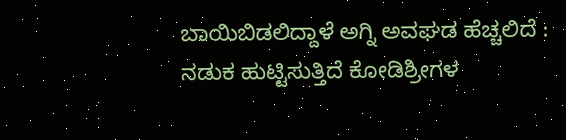ಬಾಯಿಬಿಡಲಿದ್ದಾಳೆ ಅಗ್ನಿ ಅವಘಡ ಹೆಚ್ಚಲಿದೆ : ನಡುಕ ಹುಟ್ಟಿಸುತ್ತಿದೆ ಕೋಡಿಶ್ರೀಗಳ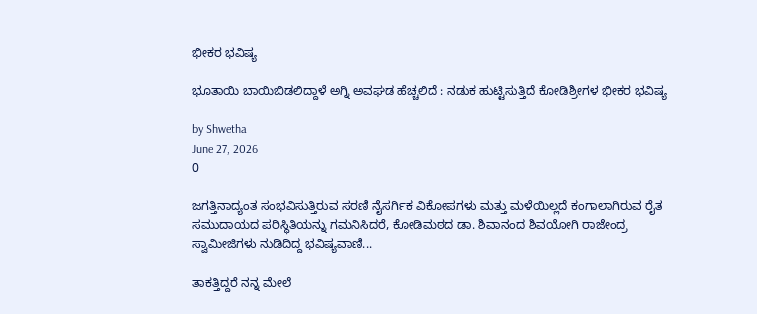ಭೀಕರ ಭವಿಷ್ಯ

ಭೂತಾಯಿ ಬಾಯಿಬಿಡಲಿದ್ದಾಳೆ ಅಗ್ನಿ ಅವಘಡ ಹೆಚ್ಚಲಿದೆ : ನಡುಕ ಹುಟ್ಟಿಸುತ್ತಿದೆ ಕೋಡಿಶ್ರೀಗಳ ಭೀಕರ ಭವಿಷ್ಯ

by Shwetha
June 27, 2026
0

ಜಗತ್ತಿನಾದ್ಯಂತ ಸಂಭವಿಸುತ್ತಿರುವ ಸರಣಿ ನೈಸರ್ಗಿಕ ವಿಕೋಪಗಳು ಮತ್ತು ಮಳೆಯಿಲ್ಲದೆ ಕಂಗಾಲಾಗಿರುವ ರೈತ ಸಮುದಾಯದ ಪರಿಸ್ಥಿತಿಯನ್ನು ಗಮನಿಸಿದರೆ, ಕೋಡಿಮಠದ ಡಾ. ಶಿವಾನಂದ ಶಿವಯೋಗಿ ರಾಜೇಂದ್ರ ಸ್ವಾಮೀಜಿಗಳು ನುಡಿದಿದ್ದ ಭವಿಷ್ಯವಾಣಿ...

ತಾಕತ್ತಿದ್ದರೆ ನನ್ನ ಮೇಲೆ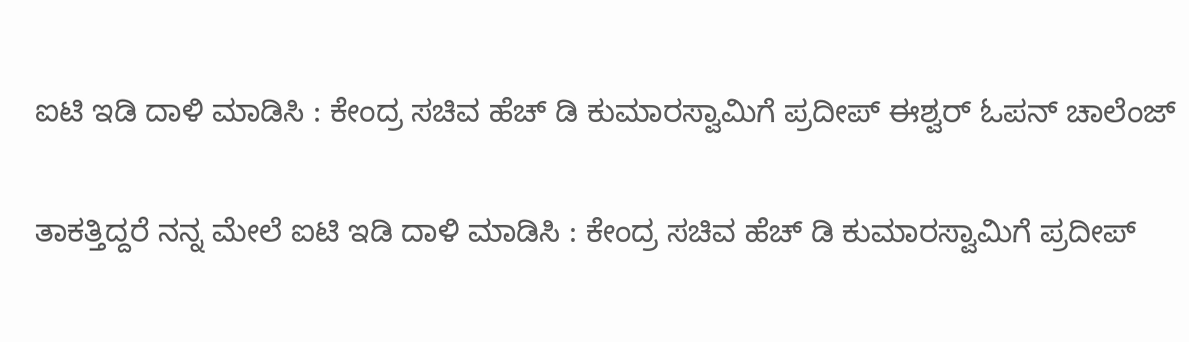ಐಟಿ ಇಡಿ ದಾಳಿ ಮಾಡಿಸಿ : ಕೇಂದ್ರ ಸಚಿವ ಹೆಚ್ ಡಿ ಕುಮಾರಸ್ವಾಮಿಗೆ ಪ್ರದೀಪ್ ಈಶ್ವರ್ ಓಪನ್ ಚಾಲೆಂಜ್

ತಾಕತ್ತಿದ್ದರೆ ನನ್ನ ಮೇಲೆ ಐಟಿ ಇಡಿ ದಾಳಿ ಮಾಡಿಸಿ : ಕೇಂದ್ರ ಸಚಿವ ಹೆಚ್ ಡಿ ಕುಮಾರಸ್ವಾಮಿಗೆ ಪ್ರದೀಪ್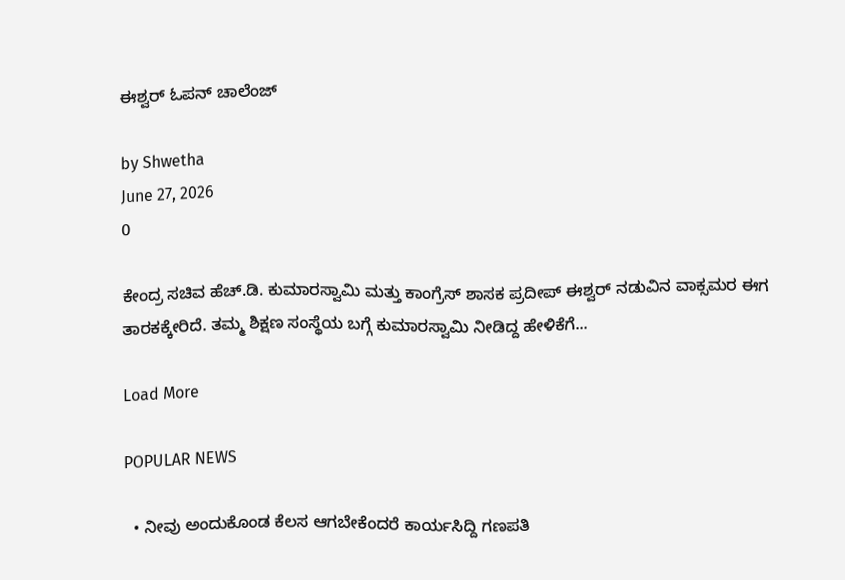ಈಶ್ವರ್ ಓಪನ್ ಚಾಲೆಂಜ್

by Shwetha
June 27, 2026
0

ಕೇಂದ್ರ ಸಚಿವ ಹೆಚ್.ಡಿ. ಕುಮಾರಸ್ವಾಮಿ ಮತ್ತು ಕಾಂಗ್ರೆಸ್ ಶಾಸಕ ಪ್ರದೀಪ್ ಈಶ್ವರ್ ನಡುವಿನ ವಾಕ್ಸಮರ ಈಗ ತಾರಕಕ್ಕೇರಿದೆ. ತಮ್ಮ ಶಿಕ್ಷಣ ಸಂಸ್ಥೆಯ ಬಗ್ಗೆ ಕುಮಾರಸ್ವಾಮಿ ನೀಡಿದ್ದ ಹೇಳಿಕೆಗೆ...

Load More

POPULAR NEWS

  • ನೀವು ಅಂದುಕೊಂಡ ಕೆಲಸ ಆಗಬೇಕೆಂದರೆ ಕಾರ್ಯಸಿದ್ದಿ ಗಣಪತಿ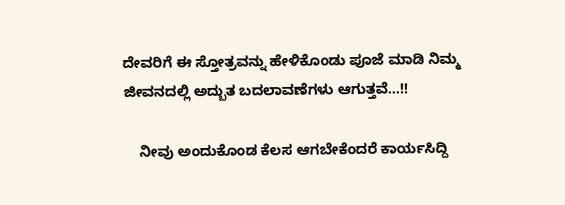ದೇವರಿಗೆ ಈ ಸ್ತೋತ್ರವನ್ನು ಹೇಳಿಕೊಂಡು ಪೂಜೆ ಮಾಡಿ ನಿಮ್ಮ ಜೀವನದಲ್ಲಿ ಅದ್ಬುತ ಬದಲಾವಣೆಗಳು ಆಗುತ್ತವೆ…!!

    ನೀವು ಅಂದುಕೊಂಡ ಕೆಲಸ ಆಗಬೇಕೆಂದರೆ ಕಾರ್ಯಸಿದ್ದಿ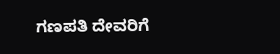ಗಣಪತಿ ದೇವರಿಗೆ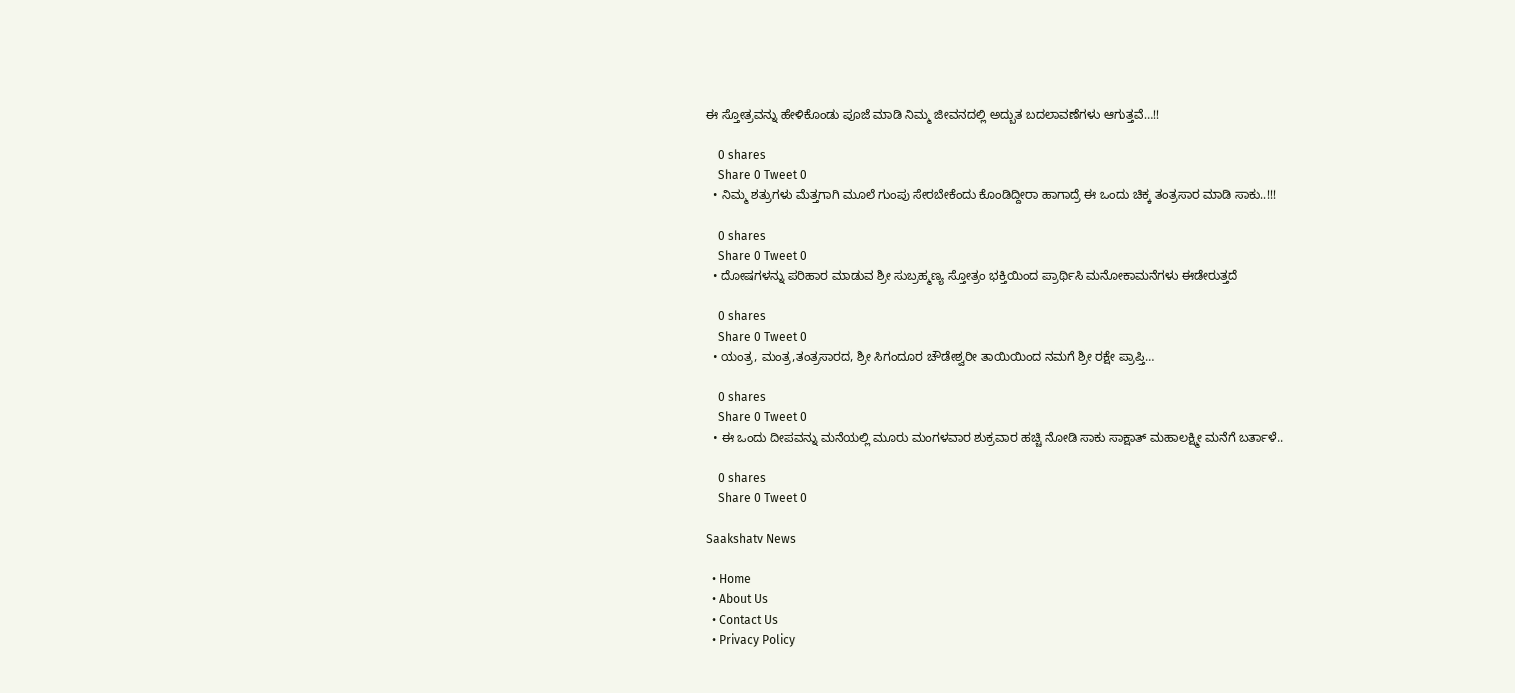ಈ ಸ್ತೋತ್ರವನ್ನು ಹೇಳಿಕೊಂಡು ಪೂಜೆ ಮಾಡಿ ನಿಮ್ಮ ಜೀವನದಲ್ಲಿ ಅದ್ಬುತ ಬದಲಾವಣೆಗಳು ಆಗುತ್ತವೆ…!!

    0 shares
    Share 0 Tweet 0
  • ನಿಮ್ಮ ಶತ್ರುಗಳು ಮೆತ್ತಗಾಗಿ ಮೂಲೆ ಗುಂಪು ಸೇರಬೇಕೆಂದು ಕೊಂಡಿದ್ದೀರಾ ಹಾಗಾದ್ರೆ ಈ ಒಂದು ಚಿಕ್ಕ ತಂತ್ರಸಾರ ಮಾಡಿ ಸಾಕು..!!!

    0 shares
    Share 0 Tweet 0
  • ದೋಷಗಳನ್ನು ಪರಿಹಾರ ಮಾಡುವ ಶ್ರೀ ಸುಬ್ರಹ್ಮಣ್ಯ ಸ್ತೋತ್ರಂ ಭಕ್ತಿಯಿಂದ ಪ್ರಾರ್ಥಿಸಿ ಮನೋಕಾಮನೆಗಳು ಈಡೇರುತ್ತದೆ

    0 shares
    Share 0 Tweet 0
  • ಯಂತ್ರ, ಮಂತ್ರ,ತಂತ್ರಸಾರದ, ಶ್ರೀ ಸಿಗಂದೂರ ಚೌಡೇಶ್ವರೀ ತಾಯಿಯಿಂದ ನಮಗೆ ಶ್ರೀ ರಕ್ಷೇ ಪ್ರಾಪ್ತಿ…

    0 shares
    Share 0 Tweet 0
  • ಈ ಒಂದು ದೀಪವನ್ನು ಮನೆಯಲ್ಲಿ ಮೂರು ಮಂಗಳವಾರ ಶುಕ್ರವಾರ ಹಚ್ಚಿ ನೋಡಿ ಸಾಕು ಸಾಕ್ಷಾತ್ ಮಹಾಲಕ್ಷ್ಮೀ ಮನೆಗೆ ಬರ್ತಾಳೆ..

    0 shares
    Share 0 Tweet 0

Saakshatv News

  • Home
  • About Us
  • Contact Us
  • Privacy Policy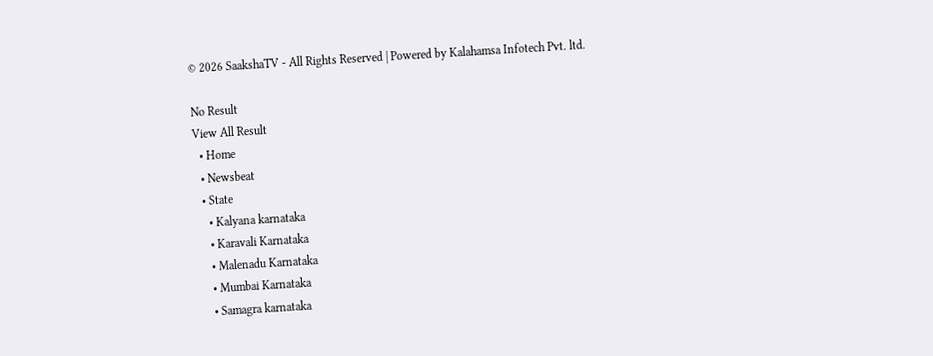© 2026 SaakshaTV - All Rights Reserved | Powered by Kalahamsa Infotech Pvt. ltd.

No Result
View All Result
  • Home
  • Newsbeat
  • State
    • Kalyana karnataka
    • Karavali Karnataka
    • Malenadu Karnataka
    • Mumbai Karnataka
    • Samagra karnataka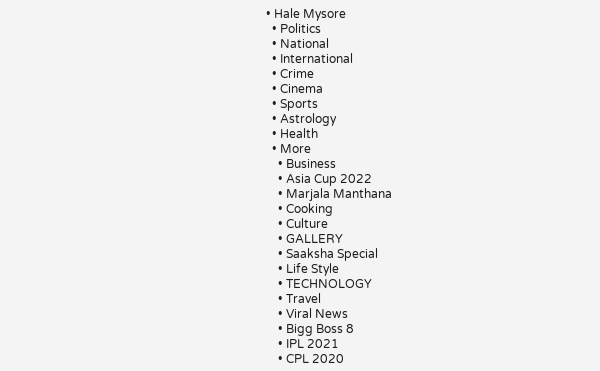• Hale Mysore
  • Politics
  • National
  • International
  • Crime
  • Cinema
  • Sports
  • Astrology
  • Health
  • More
    • Business
    • Asia Cup 2022
    • Marjala Manthana
    • Cooking
    • Culture
    • GALLERY
    • Saaksha Special
    • Life Style
    • TECHNOLOGY
    • Travel
    • Viral News
    • Bigg Boss 8
    • IPL 2021
    • CPL 2020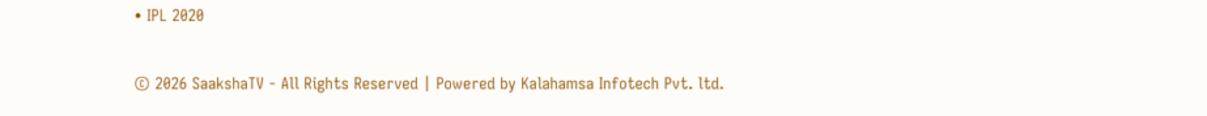• IPL 2020

© 2026 SaakshaTV - All Rights Reserved | Powered by Kalahamsa Infotech Pvt. ltd.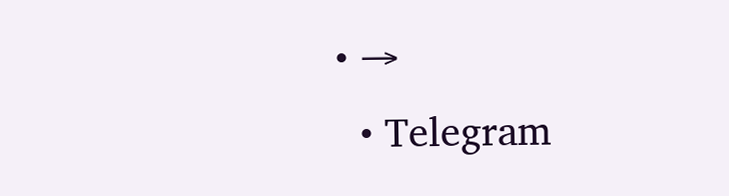• →
  • Telegram